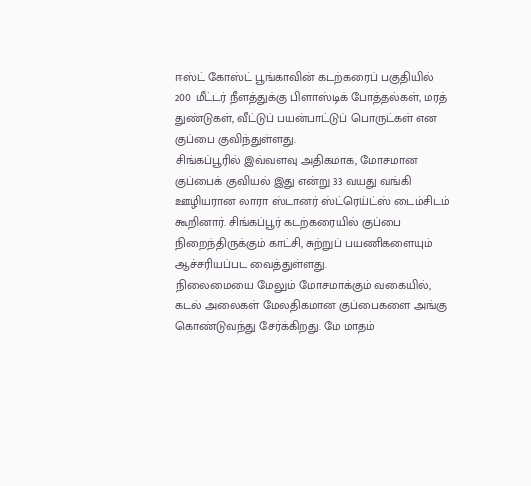ஈஸ்ட் கோஸ்ட் பூங்காவின் கடற்கரைப் பகுதியில் 200 மீட்டர் நீளத்துக்கு பிளாஸ்டிக் போத்தல்கள், மரத் துண்டுகள், வீட்டுப் பயன்பாட்டுப் பொருட்கள் என குப்பை குவிந்துள்ளது.
சிங்கப்பூரில் இவ்வளவு அதிகமாக, மோசமான குப்பைக் குவியல் இது என்று 33 வயது வங்கி ஊழியரான லாரா ஸ்டானர் ஸ்ட்ரெய்ட்ஸ் டைம்சிடம் கூறினார். சிங்கப்பூர் கடற்கரையில் குப்பை நிறைந்திருக்கும் காட்சி, சுற்றுப் பயணிகளையும் ஆச்சரியப்பட வைத்துள்ளது.
நிலைமையை மேலும் மோசமாக்கும் வகையில், கடல் அலைகள் மேலதிகமான குப்பைகளை அங்கு கொண்டுவந்து சேர்க்கிறது. மே மாதம்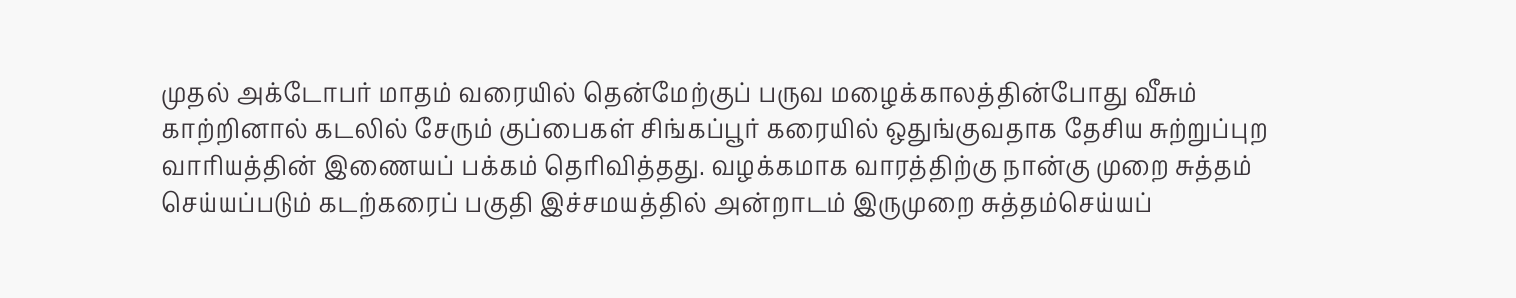முதல் அக்டோபர் மாதம் வரையில் தென்மேற்குப் பருவ மழைக்காலத்தின்போது வீசும் காற்றினால் கடலில் சேரும் குப்பைகள் சிங்கப்பூர் கரையில் ஒதுங்குவதாக தேசிய சுற்றுப்புற வாரியத்தின் இணையப் பக்கம் தெரிவித்தது. வழக்கமாக வாரத்திற்கு நான்கு முறை சுத்தம் செய்யப்படும் கடற்கரைப் பகுதி இச்சமயத்தில் அன்றாடம் இருமுறை சுத்தம்செய்யப்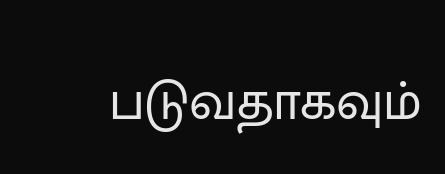படுவதாகவும்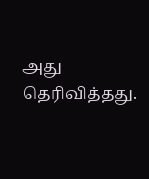அது தெரிவித்தது.